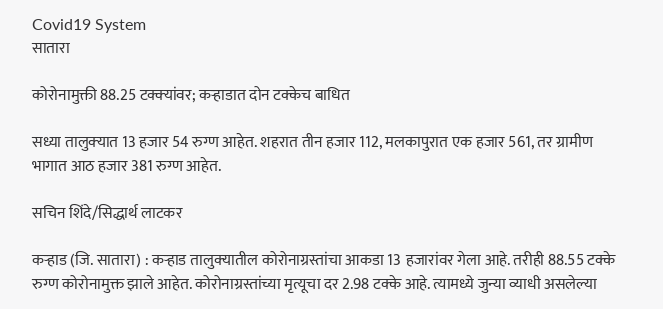Covid19 System
सातारा

कोरोनामुक्ती 88.25 टक्‍क्‍यांवर; कऱ्हाडात दोन टक्केच बाधित

सध्या तालुक्‍यात 13 हजार 54 रुग्ण आहेत. शहरात तीन हजार 112, मलकापुरात एक हजार 561, तर ग्रामीण भागात आठ हजार 381 रुग्ण आहेत.

सचिन शिंदे/सिद्धार्थ लाटकर

कऱ्हाड (जि. सातारा) : कऱ्हाड तालुक्‍यातील कोरोनाग्रस्तांचा आकडा 13 हजारांवर गेला आहे. तरीही 88.55 टक्के रुग्ण कोरोनामुक्त झाले आहेत. कोरोनाग्रस्तांच्या मृत्यूचा दर 2.98 टक्के आहे. त्यामध्ये जुन्या व्याधी असलेल्या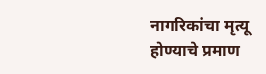नागरिकांचा मृत्यू होण्याचे प्रमाण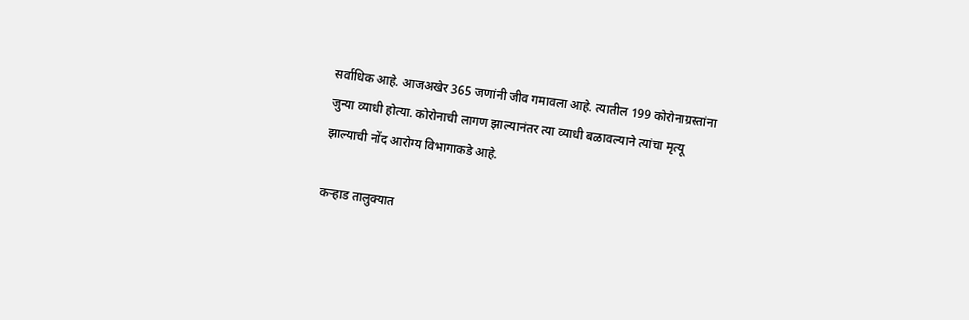सर्वाधिक आहे. आजअखेर 365 जणांनी जीव गमावला आहे. त्यातील 199 कोरोनाग्रस्तांना जुन्या व्याधी होत्या. कोरोनाची लागण झाल्यानंतर त्या व्याधी बळावल्याने त्यांचा मृत्यू झाल्याची नोंद आरोग्य विभागाकडे आहे.

कऱ्हाड तालुक्‍यात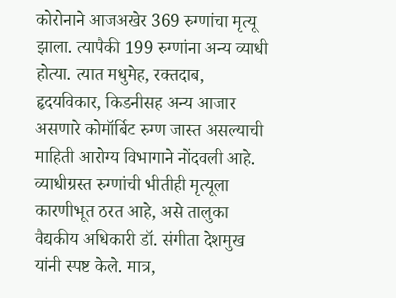कोरोनाने आजअखेर 369 रुग्णांचा मृत्यू झाला. त्यापैकी 199 रुग्णांना अन्य व्याधी होत्या. त्यात मधुमेह, रक्तदाब, हृदयविकार, किडनीसह अन्य आजार असणारे कोमॉर्बिट रुग्ण जास्त असल्याची माहिती आरोग्य विभागाने नोंदवली आहे. व्याधीग्रस्त रुग्णांची भीतीही मृत्यूला कारणीभूत ठरत आहे, असे तालुका वैद्यकीय अधिकारी डॉ. संगीता देशमुख यांनी स्पष्ट केले. मात्र,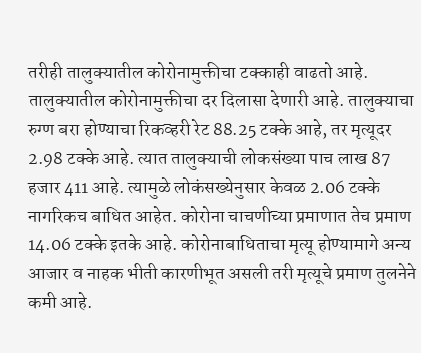तरीही तालुक्‍यातील कोरोनामुक्तीचा टक्काही वाढतो आहे. तालुक्‍यातील कोरोनामुक्तीचा दर दिलासा देणारी आहे. तालुक्‍याचा रुग्ण बरा होण्याचा रिकव्हरी रेट 88.25 टक्के आहे, तर मृत्यूदर 2.98 टक्के आहे. त्यात तालुक्‍याची लोकसंख्या पाच लाख 87 हजार 411 आहे. त्यामुळे लोकंसख्येनुसार केवळ 2.06 टक्के नागरिकच बाधित आहेत. कोरोना चाचणीच्या प्रमाणात तेच प्रमाण 14.06 टक्के इतके आहे. कोरोनाबाधिताचा मृत्यू होण्यामागे अन्य आजार व नाहक भीती कारणीभूत असली तरी मृत्यूचे प्रमाण तुलनेने कमी आहे.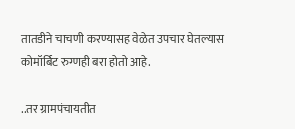तातडीने चाचणी करण्यासह वेळेत उपचार घेतल्यास कोमॉर्बिट रुग्णही बरा होतो आहे.

..तर ग्रामपंचायतीत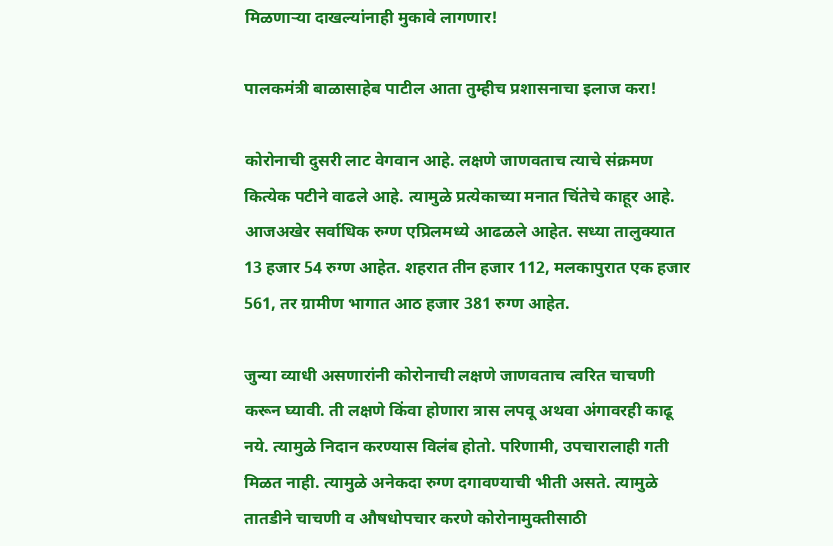मिळणाऱ्या दाखल्यांनाही मुकावे लागणार!

पालकमंत्री बाळासाहेब पाटील आता तुम्हीच प्रशासनाचा इलाज करा!

कोरोनाची दुसरी लाट वेगवान आहे. लक्षणे जाणवताच त्याचे संक्रमण कित्येक पटीने वाढले आहे. त्यामुळे प्रत्येकाच्या मनात चिंतेचे काहूर आहे. आजअखेर सर्वाधिक रुग्ण एप्रिलमध्ये आढळले आहेत. सध्या तालुक्‍यात 13 हजार 54 रुग्ण आहेत. शहरात तीन हजार 112, मलकापुरात एक हजार 561, तर ग्रामीण भागात आठ हजार 381 रुग्ण आहेत.

जुन्या व्याधी असणारांनी कोरोनाची लक्षणे जाणवताच त्वरित चाचणी करून घ्यावी. ती लक्षणे किंवा होणारा त्रास लपवू अथवा अंगावरही काढू नये. त्यामुळे निदान करण्यास विलंब होतो. परिणामी, उपचारालाही गती मिळत नाही. त्यामुळे अनेकदा रुग्ण दगावण्याची भीती असते. त्यामुळे तातडीने चाचणी व औषधोपचार करणे कोरोनामुक्तीसाठी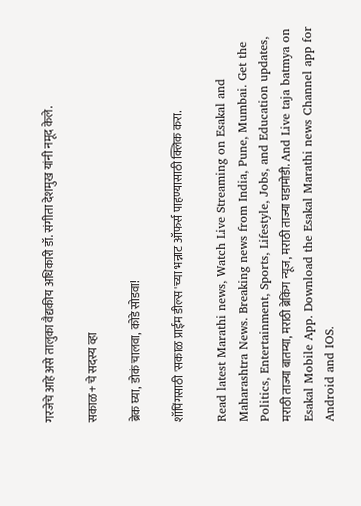गरजेचे आहे असे तालुका वैद्यकीय अधिकारी डॉ. संगीता देशमुख यांनी नमूद केले.

सकाळ+ चे सदस्य व्हा

ब्रेक घ्या, डोकं चालवा, कोडे सोडवा!

शॉपिंगसाठी 'सकाळ प्राईम डील्स'च्या भन्नाट ऑफर्स पाहण्यासाठी क्लिक करा.

Read latest Marathi news, Watch Live Streaming on Esakal and Maharashtra News. Breaking news from India, Pune, Mumbai. Get the Politics, Entertainment, Sports, Lifestyle, Jobs, and Education updates, मराठी ताज्या बातम्या, मराठी ब्रेकिंग न्यूज, मराठी ताज्या घडामोडी. And Live taja batmya on Esakal Mobile App. Download the Esakal Marathi news Channel app for Android and IOS.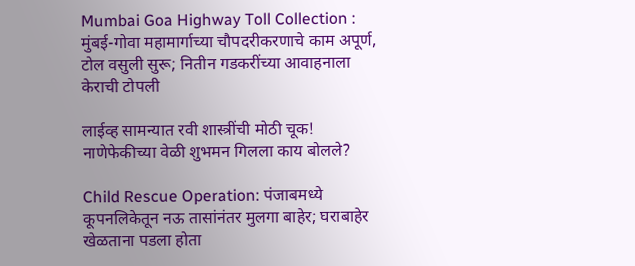Mumbai Goa Highway Toll Collection : मुंबई-गोवा महामार्गाच्या चौपदरीकरणाचे काम अपूर्ण, टोल वसुली सुरू; नितीन गडकरींच्या आवाहनाला केराची टोपली

लाईव्ह सामन्यात रवी शास्त्रींची मोठी चूक! नाणेफेकीच्या वेळी शुभमन गिलला काय बोलले?

Child Rescue Operation: पंजाबमध्ये कूपनलिकेतून नऊ तासांनंतर मुलगा बाहेर; घराबाहेर खेळताना पडला होता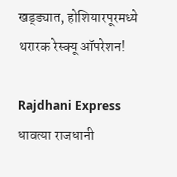खड्ड्यात, होशियारपूरमध्ये थरारक रेस्क्यू ऑपरेशन!

Rajdhani Express धावत्या राजधानी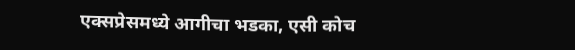एक्सप्रेसमध्ये आगीचा भडका, एसी कोच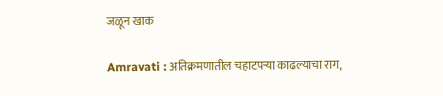जळून खाक

Amravati : अतिक्रमणातील चहाटपऱ्या काढल्याचा राग,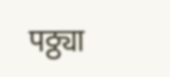पठ्ठ्या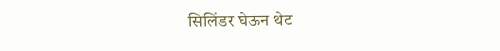सिलिंडर घेऊन थेट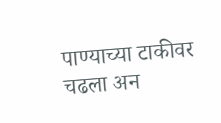पाण्याच्या टाकीवर चढला अन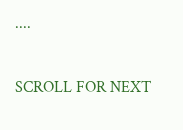....

SCROLL FOR NEXT